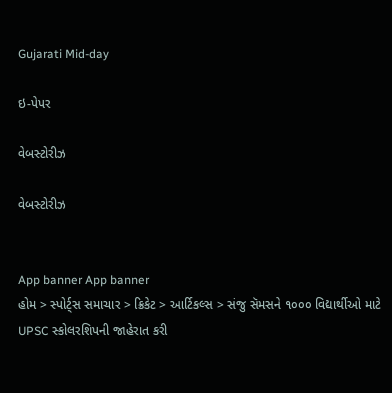Gujarati Mid-day

ઇ-પેપર

વેબસ્ટોરીઝ

વેબસ્ટોરીઝ


App banner App banner
હોમ > સ્પોર્ટ્સ સમાચાર > ક્રિકેટ > આર્ટિકલ્સ > સંજુ સૅમસને ૧૦૦૦ વિદ્યાર્થીઓ માટે UPSC સ્કોલરશિપની જાહેરાત કરી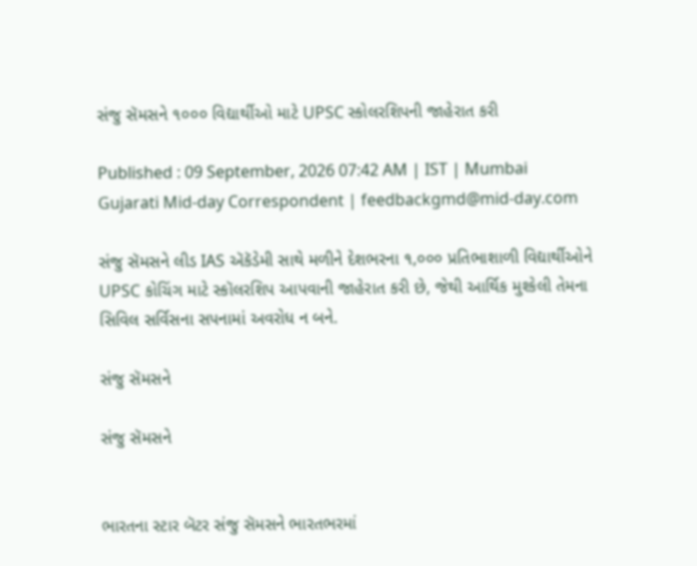સંજુ સૅમસને ૧૦૦૦ વિદ્યાર્થીઓ માટે UPSC સ્કોલરશિપની જાહેરાત કરી

Published : 09 September, 2026 07:42 AM | IST | Mumbai
Gujarati Mid-day Correspondent | feedbackgmd@mid-day.com

સંજુ સૅમસને લીડ IAS ઍકૅડેમી સાથે મળીને દેશભરના ૧,૦૦૦ પ્રતિભાશાળી વિદ્યાર્થીઓને UPSC કોચિંગ માટે સ્કૉલરશિપ આપવાની જાહેરાત કરી છે, જેથી આર્થિક મુશ્કેલી તેમના સિવિલ સર્વિસના સપનામાં અવરોધ ન બને.

સંજુ સૅમસને

સંજુ સૅમસને


ભારતના સ્ટાર બૅટર સંજુ સૅમસને ભારતભરમાં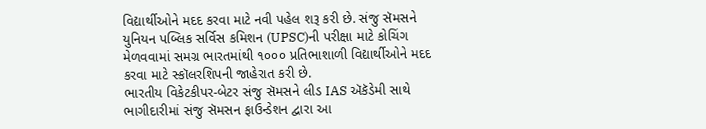વિદ્યાર્થીઓને મદદ કરવા માટે નવી પહેલ શરૂ કરી છે. સંજુ સૅમસને યુનિયન પબ્લિક સર્વિસ કમિશન (UPSC)ની પરીક્ષા માટે કોચિંગ મેળવવામાં સમગ્ર ભારતમાંથી ૧૦૦૦ પ્રતિભાશાળી વિદ્યાર્થીઓને મદદ કરવા માટે સ્કૉલરશિપની જાહેરાત કરી છે.
ભારતીય વિકેટકીપર-બેટર સંજુ સૅમસને લીડ IAS ઍકૅડેમી સાથે ભાગીદારીમાં સંજુ સૅમસન ફાઉન્ડેશન દ્વારા આ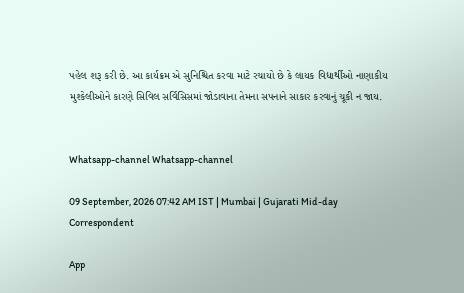પહેલ શરૂ કરી છે. આ કાર્યક્રમ એ સુનિશ્ચિત કરવા માટે રચાયો છે કે લાયક વિદ્યાર્થીઓ નાણાકીય મુશ્કેલીઓને કારણે સિવિલ સર્વિસિસમાં જોડાવાના તેમના સપનાને સાકાર કરવાનું ચૂકી ન જાય.


Whatsapp-channel Whatsapp-channel

09 September, 2026 07:42 AM IST | Mumbai | Gujarati Mid-day Correspondent

App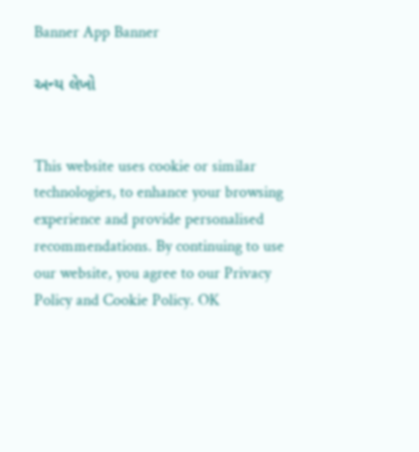Banner App Banner

અન્ય લેખો


This website uses cookie or similar technologies, to enhance your browsing experience and provide personalised recommendations. By continuing to use our website, you agree to our Privacy Policy and Cookie Policy. OK